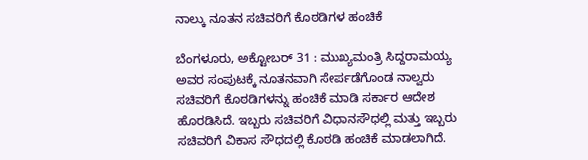ನಾಲ್ಕು ನೂತನ ಸಚಿವರಿಗೆ ಕೊಠಡಿಗಳ ಹಂಚಿಕೆ

ಬೆಂಗಳೂರು, ಅಕ್ಟೋಬರ್ 31 : ಮುಖ್ಯಮಂತ್ರಿ ಸಿದ್ದರಾಮಯ್ಯ ಅವರ ಸಂಪುಟಕ್ಕೆ ನೂತನವಾಗಿ ಸೇರ್ಪಡೆಗೊಂಡ ನಾಲ್ವರು ಸಚಿವರಿಗೆ ಕೊಠಡಿಗಳನ್ನು ಹಂಚಿಕೆ ಮಾಡಿ ಸರ್ಕಾರ ಆದೇಶ ಹೊರಡಿಸಿದೆ. ಇಬ್ಬರು ಸಚಿವರಿಗೆ ವಿಧಾನಸೌಧಲ್ಲಿ ಮತ್ತು ಇಬ್ಬರು ಸಚಿವರಿಗೆ ವಿಕಾಸ ಸೌಧದಲ್ಲಿ ಕೊಠಡಿ ಹಂಚಿಕೆ ಮಾಡಲಾಗಿದೆ.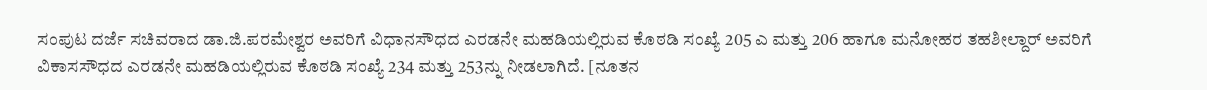ಸಂಪುಟ ದರ್ಜೆ ಸಚಿವರಾದ ಡಾ.ಜಿ.ಪರಮೇಶ್ವರ ಅವರಿಗೆ ವಿಧಾನಸೌಧದ ಎರಡನೇ ಮಹಡಿಯಲ್ಲಿರುವ ಕೊಠಡಿ ಸಂಖ್ಯೆ 205 ಎ ಮತ್ತು 206 ಹಾಗೂ ಮನೋಹರ ತಹಶೀಲ್ದಾರ್ ಅವರಿಗೆ ವಿಕಾಸಸೌಧದ ಎರಡನೇ ಮಹಡಿಯಲ್ಲಿರುವ ಕೊಠಡಿ ಸಂಖ್ಯೆ 234 ಮತ್ತು 253ನ್ನು ನೀಡಲಾಗಿದೆ. [ನೂತನ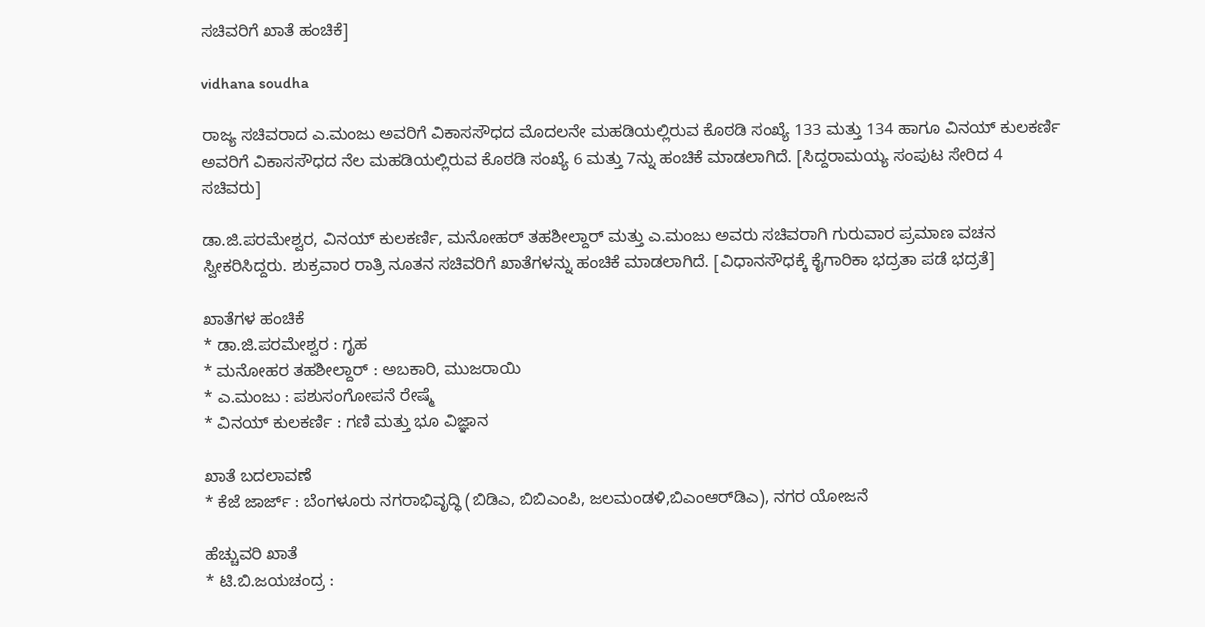ಸಚಿವರಿಗೆ ಖಾತೆ ಹಂಚಿಕೆ]

vidhana soudha

ರಾಜ್ಯ ಸಚಿವರಾದ ಎ.ಮಂಜು ಅವರಿಗೆ ವಿಕಾಸಸೌಧದ ಮೊದಲನೇ ಮಹಡಿಯಲ್ಲಿರುವ ಕೊಠಡಿ ಸಂಖ್ಯೆ 133 ಮತ್ತು 134 ಹಾಗೂ ವಿನಯ್ ಕುಲಕರ್ಣಿ ಅವರಿಗೆ ವಿಕಾಸಸೌಧದ ನೆಲ ಮಹಡಿಯಲ್ಲಿರುವ ಕೊಠಡಿ ಸಂಖ್ಯೆ 6 ಮತ್ತು 7ನ್ನು ಹಂಚಿಕೆ ಮಾಡಲಾಗಿದೆ. [ಸಿದ್ದರಾಮಯ್ಯ ಸಂಪುಟ ಸೇರಿದ 4 ಸಚಿವರು]

ಡಾ.ಜಿ.ಪರಮೇಶ್ವರ, ವಿನಯ್ ಕುಲಕರ್ಣಿ, ಮನೋಹರ್ ತಹಶೀಲ್ದಾರ್ ಮತ್ತು ಎ.ಮಂಜು ಅವರು ಸಚಿವರಾಗಿ ಗುರುವಾರ ಪ್ರಮಾಣ ವಚನ ಸ್ವೀಕರಿಸಿದ್ದರು. ಶುಕ್ರವಾರ ರಾತ್ರಿ ನೂತನ ಸಚಿವರಿಗೆ ಖಾತೆಗಳನ್ನು ಹಂಚಿಕೆ ಮಾಡಲಾಗಿದೆ. [ವಿಧಾನಸೌಧಕ್ಕೆ ಕೈಗಾರಿಕಾ ಭದ್ರತಾ ಪಡೆ ಭದ್ರತೆ]

ಖಾತೆಗಳ ಹಂಚಿಕೆ
* ಡಾ.ಜಿ.ಪರಮೇಶ್ವರ : ಗೃಹ
* ಮನೋಹರ ತಹಶೀಲ್ದಾರ್ : ಅಬಕಾರಿ, ಮುಜರಾಯಿ
* ಎ.ಮಂಜು : ಪಶುಸಂಗೋಪನೆ ರೇಷ್ಮೆ
* ವಿನಯ್ ಕುಲಕರ್ಣಿ : ಗಣಿ ಮತ್ತು ಭೂ ವಿಜ್ಞಾನ

ಖಾತೆ ಬದಲಾವಣೆ
* ಕೆಜೆ ಜಾರ್ಜ್ : ಬೆಂಗಳೂರು ನಗರಾಭಿವೃದ್ಧಿ (ಬಿಡಿಎ, ಬಿಬಿಎಂಪಿ, ಜಲಮಂಡಳಿ,ಬಿಎಂಆರ್‌ಡಿಎ), ನಗರ ಯೋಜನೆ

ಹೆಚ್ಚುವರಿ ಖಾತೆ
* ಟಿ.ಬಿ.ಜಯಚಂದ್ರ :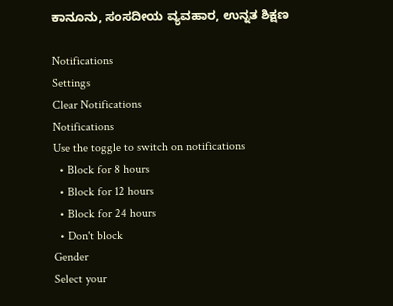ಕಾನೂನು, ಸಂಸದೀಯ ವ್ಯವಹಾರ, ಉನ್ನತ ಶಿಕ್ಷಣ

Notifications
Settings
Clear Notifications
Notifications
Use the toggle to switch on notifications
  • Block for 8 hours
  • Block for 12 hours
  • Block for 24 hours
  • Don't block
Gender
Select your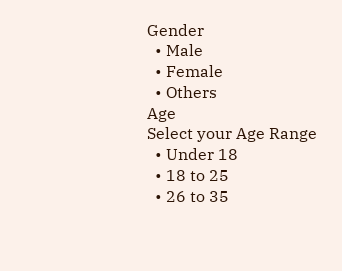Gender
  • Male
  • Female
  • Others
Age
Select your Age Range
  • Under 18
  • 18 to 25
  • 26 to 35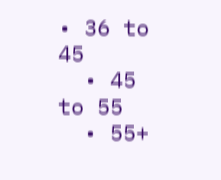• 36 to 45
  • 45 to 55
  • 55+